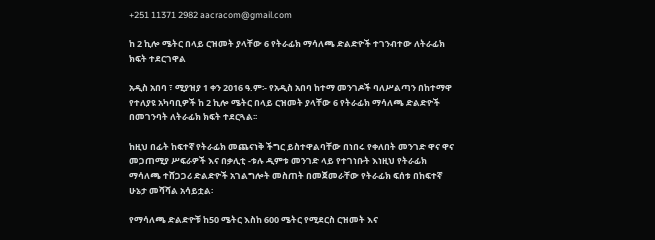+251 11371 2982 aacracom@gmail.com

ከ 2 ኪሎ ሜትር በላይ ርዝመት ያላቸው 6 የትራፊክ ማሳለጫ ድልድዮች ተገንብተው ለትራፊክ ክፍት ተደርገዋል

አዲስ አበባ ፣ ሚያዝያ 1 ቀን 2016 ዓ.ም፡- የአዲስ አበባ ከተማ መንገዶች ባለሥልጣን በከተማዋ የተለያዩ አካባቢዎች ከ 2 ኪሎ ሜትር በላይ ርዝመት ያላቸው 6 የትራፊክ ማሳለጫ ድልድዮች በመገንባት ለትራፊክ ክፍት ተደርጓል፡፡

ከዚህ በፊት ከፍተኛ የትራፊክ መጨናነቅ ችግር ይስተዋልባቸው በነበሩ የቀለበት መንገድ ዋና ዋና መጋጠሚያ ሥፍራዎች እና በቃሊቲ -ቱሉ ዲምቱ መንገድ ላይ የተገነቡት እነዚህ የትራፊክ ማሳለጫ ተሸጋጋሪ ድልድዮች አገልግሎት መስጠት በመጀመራቸው የትራፊክ ፍሰቱ በከፍተኛ ሁኔታ መሻሻል አሳይቷል፡

የማሳለጫ ድልድዮቹ ከ50 ሜትር እስከ 600 ሜትር የሚደርስ ርዝመት እና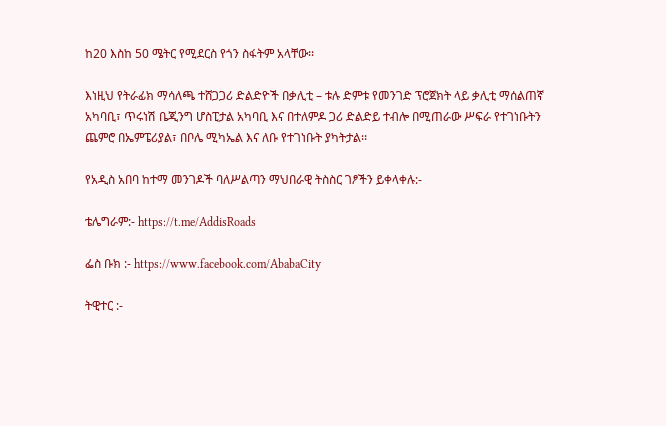ከ20 እስከ 50 ሜትር የሚደርስ የጎን ስፋትም አላቸው፡፡

እነዚህ የትራፊክ ማሳለጫ ተሸጋጋሪ ድልድዮች በቃሊቲ – ቱሉ ድምቱ የመንገድ ፕሮጀክት ላይ ቃሊቲ ማሰልጠኛ አካባቢ፣ ጥሩነሽ ቤጂንግ ሆስፒታል አካባቢ እና በተለምዶ ጋሪ ድልድይ ተብሎ በሚጠራው ሥፍራ የተገነቡትን ጨምሮ በኤምፔሪያል፣ በቦሌ ሚካኤል እና ለቡ የተገነቡት ያካትታል፡፡

የአዲስ አበባ ከተማ መንገዶች ባለሥልጣን ማህበራዊ ትስስር ገፆችን ይቀላቀሉ:-

ቴሌግራም:- https://t.me/AddisRoads

ፌስ ቡክ :- https://www.facebook.com/AbabaCity

ትዊተር :-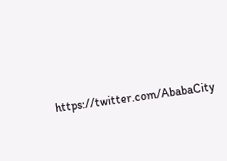https://twitter.com/AbabaCity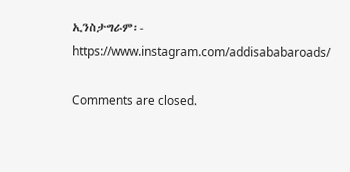ኢንስታግራም፡- https://www.instagram.com/addisababaroads/

Comments are closed.